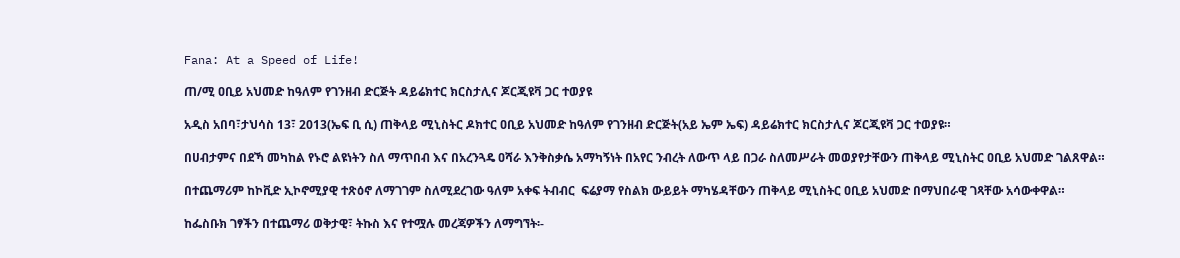Fana: At a Speed of Life!

ጠ/ሚ ዐቢይ አህመድ ከዓለም የገንዘብ ድርጅት ዳይሬክተር ክርስታሊና ጆርጂዩቫ ጋር ተወያዩ

አዲስ አበባ፣ታህሳስ 13፣ 2013(ኤፍ ቢ ሲ) ጠቅላይ ሚኒስትር ዶክተር ዐቢይ አህመድ ከዓለም የገንዘብ ድርጅት(አይ ኤም ኤፍ) ዳይሬክተር ክርስታሊና ጆርጂዩቫ ጋር ተወያዩ።

በሀብታምና በደኻ መካከል የኑሮ ልዩነትን ስለ ማጥበብ እና በአረንጓዴ ዐሻራ እንቅስቃሴ አማካኝነት በአየር ንብረት ለውጥ ላይ በጋራ ስለመሥራት መወያየታቸውን ጠቅላይ ሚኒስትር ዐቢይ አህመድ ገልጸዋል።

በተጨማሪም ከኮቪድ ኢኮኖሚያዊ ተጽዕኖ ለማገገም ስለሚደረገው ዓለም አቀፍ ትብብር  ፍሬያማ የስልክ ውይይት ማካሄዳቸውን ጠቅላይ ሚኒስትር ዐቢይ አህመድ በማህበራዊ ገጻቸው አሳውቀዋል።

ከፌስቡክ ገፃችን በተጨማሪ ወቅታዊ፣ ትኩስ እና የተሟሉ መረጃዎችን ለማግኘት፡-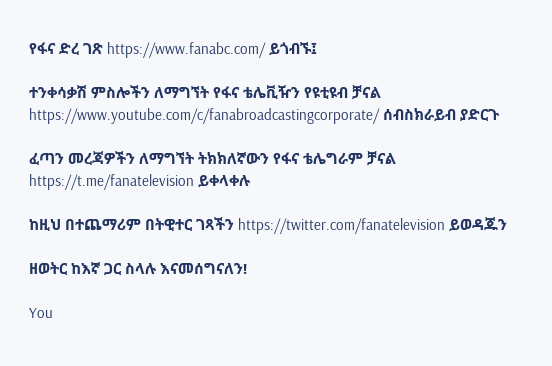የፋና ድረ ገጽ https://www.fanabc.com/ ይጎብኙ፤

ተንቀሳቃሽ ምስሎችን ለማግኘት የፋና ቴሌቪዥን የዩቲዩብ ቻናል https://www.youtube.com/c/fanabroadcastingcorporate/ ሰብስክራይብ ያድርጉ

ፈጣን መረጃዎችን ለማግኘት ትክክለኛውን የፋና ቴሌግራም ቻናል https://t.me/fanatelevision ይቀላቀሉ

ከዚህ በተጨማሪም በትዊተር ገጻችን https://twitter.com/fanatelevision ይወዳጁን

ዘወትር ከእኛ ጋር ስላሉ እናመሰግናለን!

You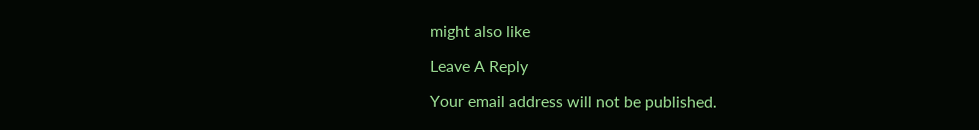might also like

Leave A Reply

Your email address will not be published.